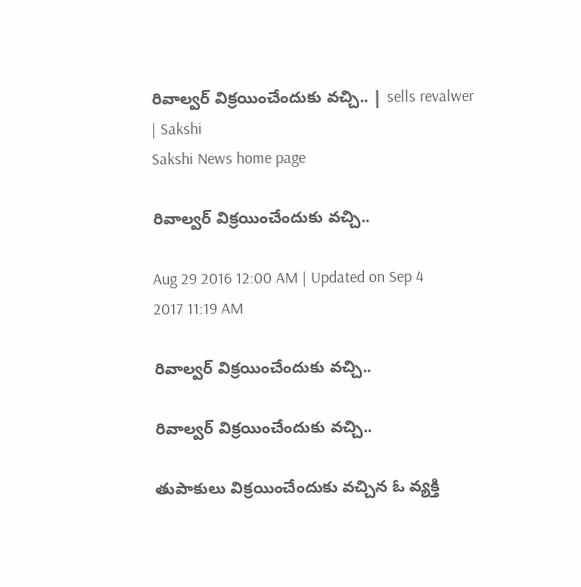రివాల్వర్‌ విక్రయించేందుకు వచ్చి.. | sells revalwer | Sakshi
Sakshi News home page

రివాల్వర్‌ విక్రయించేందుకు వచ్చి..

Aug 29 2016 12:00 AM | Updated on Sep 4 2017 11:19 AM

రివాల్వర్‌ విక్రయించేందుకు వచ్చి..

రివాల్వర్‌ విక్రయించేందుకు వచ్చి..

తుపాకులు విక్రయించేందుకు వచ్చిన ఓ వ్యక్తి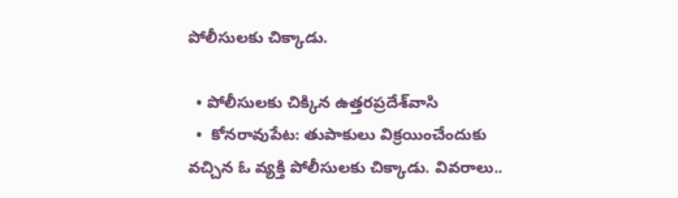పోలీసులకు చిక్కాడు.

  • పోలీసులకు చిక్కిన ఉత్తరప్రదేశ్‌వాసి
  •  కోనరావుపేట: తుపాకులు విక్రయించేందుకు వచ్చిన ఓ వ్యక్తి పోలీసులకు చిక్కాడు. వివరాలు..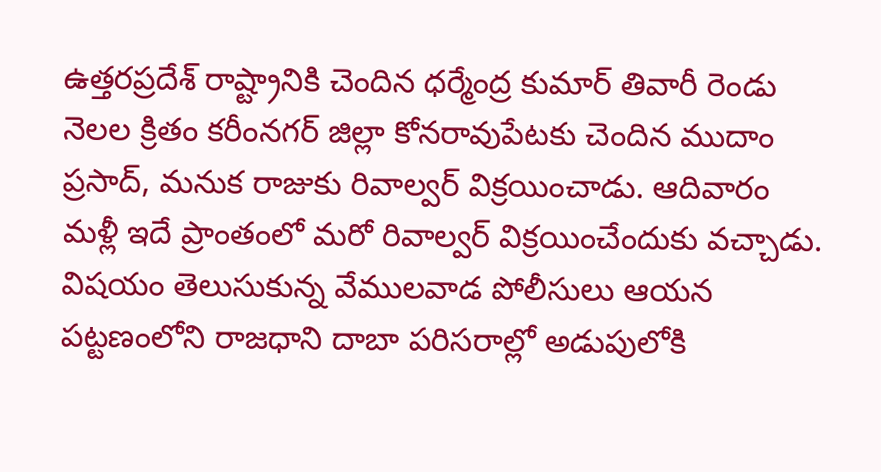ఉత్తరప్రదేశ్‌ రాష్ట్రానికి చెందిన ధర్మేంద్ర కుమార్‌ తివారీ రెండు నెలల క్రితం కరీంనగర్‌ జిల్లా కోనరావుపేటకు చెందిన ముదాం ప్రసాద్, మనుక రాజుకు రివాల్వర్‌ విక్రయించాడు. ఆదివారం మళ్లీ ఇదే ప్రాంతంలో మరో రివాల్వర్‌ విక్రయించేందుకు వచ్చాడు. విషయం తెలుసుకున్న వేములవాడ పోలీసులు ఆయన పట్టణంలోని రాజధాని దాబా పరిసరాల్లో అడుపులోకి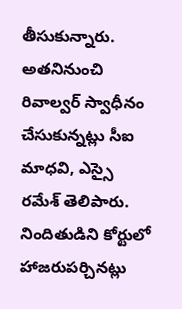తీసుకున్నారు. అతనినుంచి రివాల్వర్‌ స్వాధీనం చేసుకున్నట్లు సీఐ మాధవి, ఎస్సై రమేశ్‌ తెలిపారు. నిందితుడిని కోర్టులో హాజరుపర్చినట్లు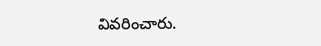వివరించారు.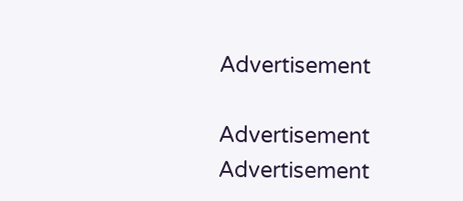Advertisement

Advertisement
Advertisement